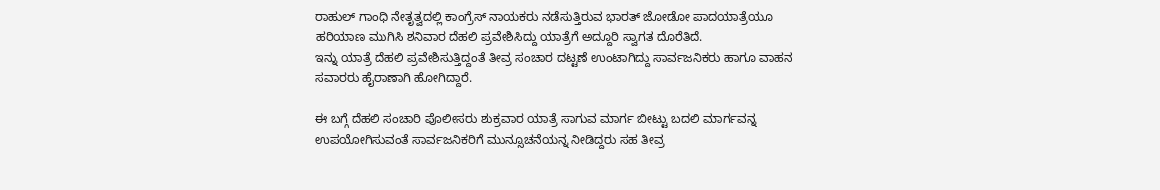ರಾಹುಲ್ ಗಾಂಧಿ ನೇತೃತ್ವದಲ್ಲಿ ಕಾಂಗ್ರೆಸ್ ನಾಯಕರು ನಡೆಸುತ್ತಿರುವ ಭಾರತ್ ಜೋಡೋ ಪಾದಯಾತ್ರೆಯೂ ಹರಿಯಾಣ ಮುಗಿಸಿ ಶನಿವಾರ ದೆಹಲಿ ಪ್ರವೇಶಿಸಿದ್ದು ಯಾತ್ರೆಗೆ ಅದ್ದೂರಿ ಸ್ವಾಗತ ದೊರೆತಿದೆ.
ಇನ್ನು ಯಾತ್ರೆ ದೆಹಲಿ ಪ್ರವೇಶಿಸುತ್ತಿದ್ದಂತೆ ತೀವ್ರ ಸಂಚಾರ ದಟ್ಟಣೆ ಉಂಟಾಗಿದ್ದು ಸಾರ್ವಜನಿಕರು ಹಾಗೂ ವಾಹನ ಸವಾರರು ಹೈರಾಣಾಗಿ ಹೋಗಿದ್ದಾರೆ.

ಈ ಬಗ್ಗೆ ದೆಹಲಿ ಸಂಚಾರಿ ಪೊಲೀಸರು ಶುಕ್ರವಾರ ಯಾತ್ರೆ ಸಾಗುವ ಮಾರ್ಗ ಬೀಟ್ಟು ಬದಲಿ ಮಾರ್ಗವನ್ನ ಉಪಯೋಗಿಸುವಂತೆ ಸಾರ್ವಜನಿಕರಿಗೆ ಮುನ್ಸೂಚನೆಯನ್ನ ನೀಡಿದ್ದರು ಸಹ ತೀವ್ರ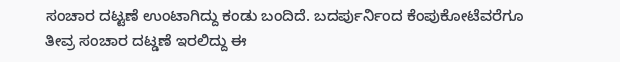ಸಂಚಾರ ದಟ್ಟಣೆ ಉಂಟಾಗಿದ್ದು ಕಂಡು ಬಂದಿದೆ. ಬದರ್ಪುರ್ನಿಂದ ಕೆಂಪುಕೋಟೆವರೆಗೂ ತೀವ್ರ ಸಂಚಾರ ದಟ್ಡಣೆ ಇರಲಿದ್ದು ಈ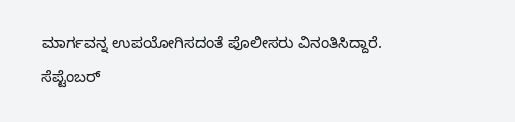ಮಾರ್ಗವನ್ನ ಉಪಯೋಗಿಸದಂತೆ ಪೊಲೀಸರು ವಿನಂತಿಸಿದ್ದಾರೆ.
ಸೆಪ್ಟೆಂಬರ್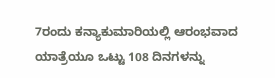7ರಂದು ಕನ್ಯಾಕುಮಾರಿಯಲ್ಲಿ ಆರಂಭವಾದ ಯಾತ್ರೆಯೂ ಒಟ್ಟು 108 ದಿನಗಳನ್ನು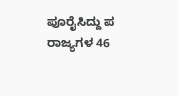ಪೂರೈಸಿದ್ದು ಪ ರಾಜ್ಯಗಳ 46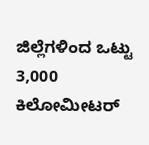ಜಿಲ್ಲೆಗಳಿಂದ ಒಟ್ಟು 3,000 ಕಿಲೋಮೀಟರ್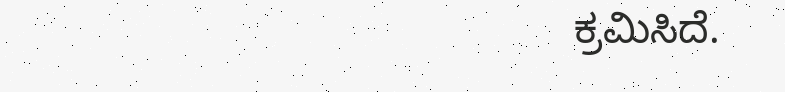ಕ್ರಮಿಸಿದೆ.